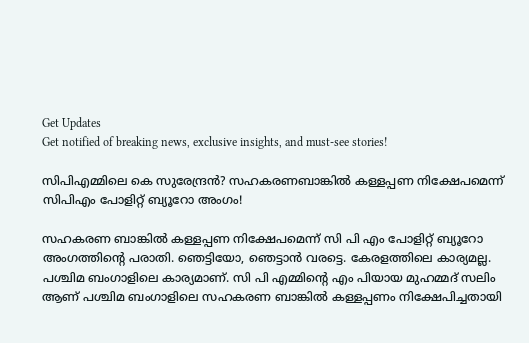Get Updates
Get notified of breaking news, exclusive insights, and must-see stories!

സിപിഎമ്മിലെ കെ സുരേന്ദ്രന്‍? സഹകരണബാങ്കില്‍ കള്ളപ്പണ നിക്ഷേപമെന്ന് സിപിഎം പോളിറ്റ് ബ്യൂറോ അംഗം!

സഹകരണ ബാങ്കില്‍ കള്ളപ്പണ നിക്ഷേപമെന്ന് സി പി എം പോളിറ്റ് ബ്യൂറോ അംഗത്തിന്റെ പരാതി. ഞെട്ടിയോ, ഞെട്ടാന്‍ വരട്ടെ. കേരളത്തിലെ കാര്യമല്ല. പശ്ചിമ ബംഗാളിലെ കാര്യമാണ്. സി പി എമ്മിന്റെ എം പിയായ മുഹമ്മദ് സലിം ആണ് പശ്ചിമ ബംഗാളിലെ സഹകരണ ബാങ്കില്‍ കള്ളപ്പണം നിക്ഷേപിച്ചതായി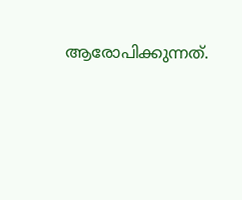ആരോപിക്കുന്നത്.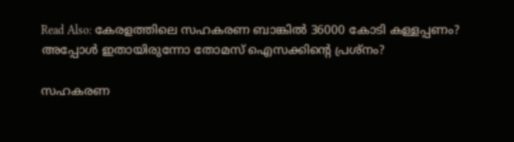Read Also: കേരളത്തിലെ സഹകരണ ബാങ്കില്‍ 36000 കോടി കള്ളപ്പണം? അപ്പോള്‍ ഇതായിരുന്നോ തോമസ് ഐസക്കിന്റെ പ്രശ്‌നം?

സഹകരണ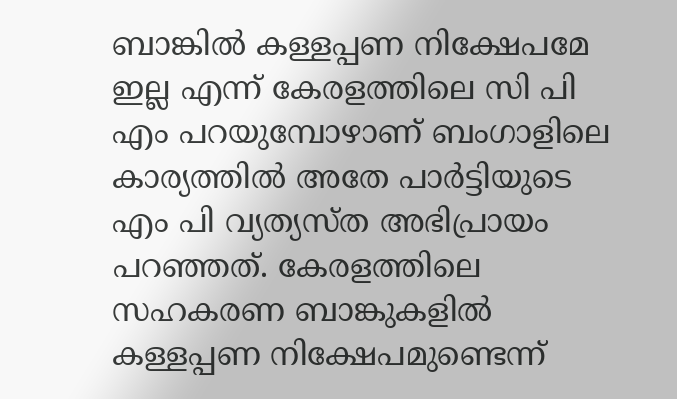ബാങ്കില്‍ കള്ളപ്പണ നിക്ഷേപമേ ഇല്ല എന്ന് കേരളത്തിലെ സി പി എം പറയുമ്പോഴാണ് ബംഗാളിലെ കാര്യത്തില്‍ അതേ പാര്‍ട്ടിയുടെ എം പി വ്യത്യസ്ത അഭിപ്രായം പറഞ്ഞത്. കേരളത്തിലെ സഹകരണ ബാങ്കുകളില്‍ കള്ളപ്പണ നിക്ഷേപമുണ്ടെന്ന്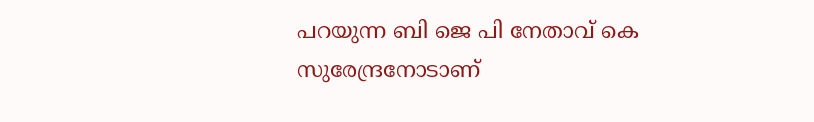പറയുന്ന ബി ജെ പി നേതാവ് കെ സുരേന്ദ്രനോടാണ്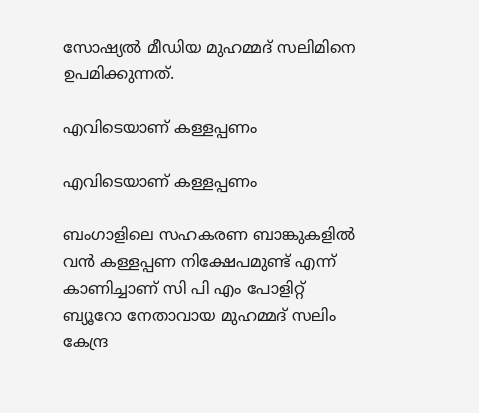സോഷ്യല്‍ മീഡിയ മുഹമ്മദ് സലിമിനെ ഉപമിക്കുന്നത്.

എവിടെയാണ് കള്ളപ്പണം

എവിടെയാണ് കള്ളപ്പണം

ബംഗാളിലെ സഹകരണ ബാങ്കുകളില്‍ വന്‍ കള്ളപ്പണ നിക്ഷേപമുണ്ട് എന്ന് കാണിച്ചാണ് സി പി എം പോളിറ്റ് ബ്യൂറോ നേതാവായ മുഹമ്മദ് സലിം കേന്ദ്ര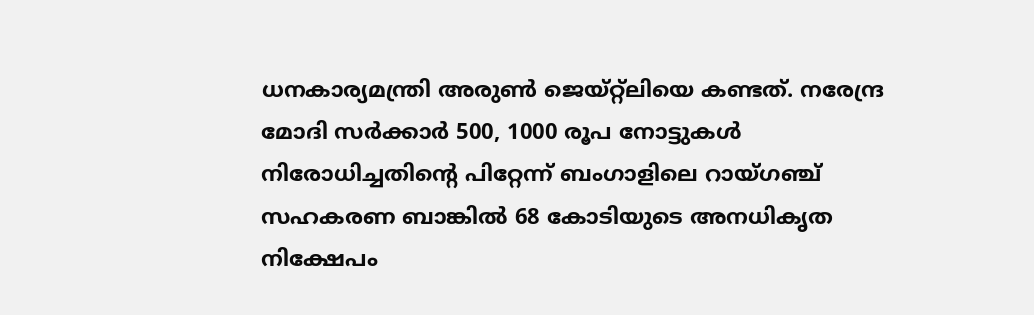ധനകാര്യമന്ത്രി അരുണ്‍ ജെയ്റ്റ്‌ലിയെ കണ്ടത്. നരേന്ദ്ര മോദി സര്‍ക്കാര്‍ 500, 1000 രൂപ നോട്ടുകള്‍ നിരോധിച്ചതിന്റെ പിറ്റേന്ന് ബംഗാളിലെ റായ്ഗഞ്ച് സഹകരണ ബാങ്കില്‍ 68 കോടിയുടെ അനധികൃത നിക്ഷേപം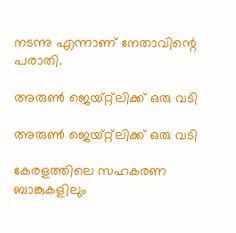നടന്നു എന്നാണ് നേതാവിന്റെ പരാതി.

അരുണ്‍ ജെയ്റ്റ്‌ലിക്ക് ഒരു വടി

അരുണ്‍ ജെയ്റ്റ്‌ലിക്ക് ഒരു വടി

കേരളത്തിലെ സഹകരണ ബാങ്കുകളിലും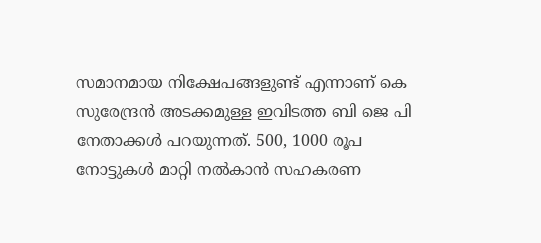സമാനമായ നിക്ഷേപങ്ങളുണ്ട് എന്നാണ് കെ സുരേന്ദ്രന്‍ അടക്കമുള്ള ഇവിടത്ത ബി ജെ പി നേതാക്കള്‍ പറയുന്നത്. 500, 1000 രൂപ നോട്ടുകള്‍ മാറ്റി നല്‍കാന്‍ സഹകരണ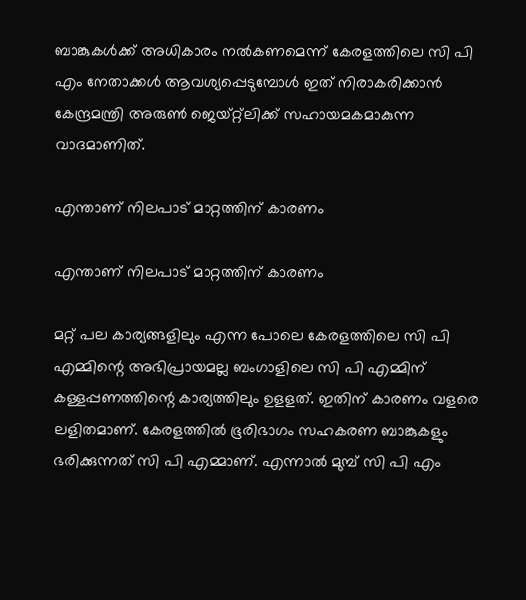ബാങ്കുകള്‍ക്ക് അധികാരം നല്‍കണമെന്ന് കേരളത്തിലെ സി പി എം നേതാക്കള്‍ ആവശ്യപ്പെടുമ്പോള്‍ ഇത് നിരാകരിക്കാന്‍ കേന്ദ്രമന്ത്രി അരുണ്‍ ജെയ്റ്റ്‌ലിക്ക് സഹായമകമാകുന്ന വാദമാണിത്.

എന്താണ് നിലപാട് മാറ്റത്തിന് കാരണം

എന്താണ് നിലപാട് മാറ്റത്തിന് കാരണം

മറ്റ് പല കാര്യങ്ങളിലും എന്ന പോലെ കേരളത്തിലെ സി പി എമ്മിന്റെ അഭിപ്രായമല്ല ബംഗാളിലെ സി പി എമ്മിന് കള്ളപ്പണത്തിന്റെ കാര്യത്തിലും ഉളളത്. ഇതിന് കാരണം വളരെ ലളിതമാണ്. കേരളത്തില്‍ ഭൂരിഭാഗം സഹകരണ ബാങ്കുകളും ഭരിക്കുന്നത് സി പി എമ്മാണ്. എന്നാല്‍ മുമ്പ് സി പി എം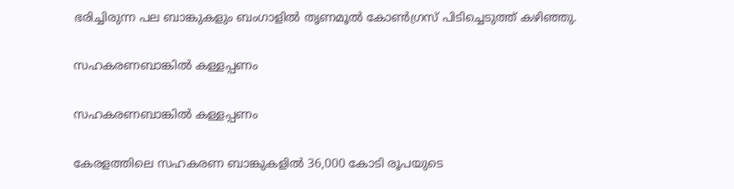ഭരിച്ചിരുന്ന പല ബാങ്കുകളും ബംഗാളില്‍ തൃണമൂല്‍ കോണ്‍ഗ്രസ് പിടിച്ചെടുത്ത് കഴിഞ്ഞു.

സഹകരണബാങ്കില്‍ കള്ളപ്പണം

സഹകരണബാങ്കില്‍ കള്ളപ്പണം

കേരളത്തിലെ സഹകരണ ബാങ്കുകളില്‍ 36,000 കോടി രൂപയുടെ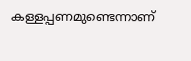കള്ളപ്പണമുണ്ടെന്നാണ്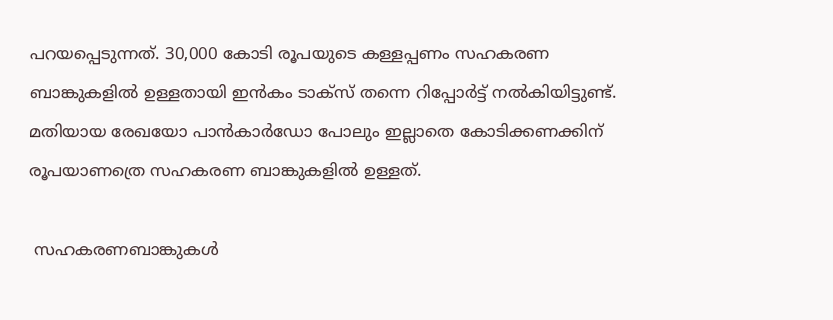പറയപ്പെടുന്നത്. 30,000 കോടി രൂപയുടെ കള്ളപ്പണം സഹകരണ ബാങ്കുകളില്‍ ഉള്ളതായി ഇന്‍കം ടാക്സ് തന്നെ റിപ്പോര്‍ട്ട് നല്‍കിയിട്ടുണ്ട്. മതിയായ രേഖയോ പാന്‍കാര്‍ഡോ പോലും ഇല്ലാതെ കോടിക്കണക്കിന് രൂപയാണത്രെ സഹകരണ ബാങ്കുകളില്‍ ഉള്ളത്.

 സഹകരണബാങ്കുകള്‍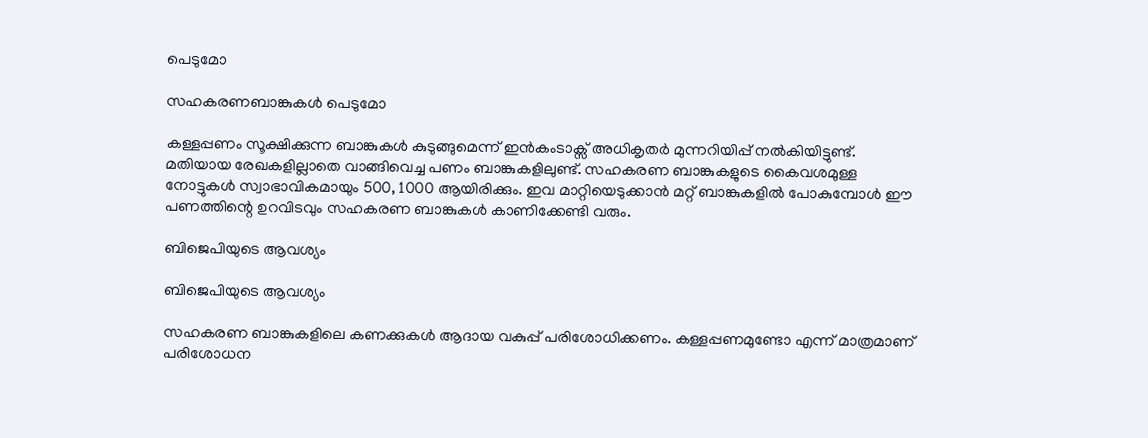പെടുമോ

സഹകരണബാങ്കുകള്‍ പെടുമോ

കള്ളപ്പണം സൂക്ഷിക്കുന്ന ബാങ്കുകള്‍ കുടുങ്ങുമെന്ന് ഇന്‍കംടാക്സ് അധികൃതര്‍ മുന്നറിയിപ്പ് നല്‍കിയിട്ടുണ്ട്. മതിയായ രേഖകളില്ലാതെ വാങ്ങിവെച്ച പണം ബാങ്കുകളിലുണ്ട്. സഹകരണ ബാങ്കുകളുടെ കൈവശമുള്ള നോട്ടുകള്‍ സ്വാഭാവികമായും 500, 1000 ആയിരിക്കും. ഇവ മാറ്റിയെടുക്കാന്‍ മറ്റ് ബാങ്കുകളില്‍ പോകുമ്പോള്‍ ഈ പണത്തിന്റെ ഉറവിടവും സഹകരണ ബാങ്കുകള്‍ കാണിക്കേണ്ടി വരും.

ബിജെപിയുടെ ആവശ്യം

ബിജെപിയുടെ ആവശ്യം

സഹകരണ ബാങ്കുകളിലെ കണക്കുകള്‍ ആദായ വകുപ്പ് പരിശോധിക്കണം. കള്ളപ്പണമുണ്ടോ എന്ന് മാത്രമാണ് പരിശോധന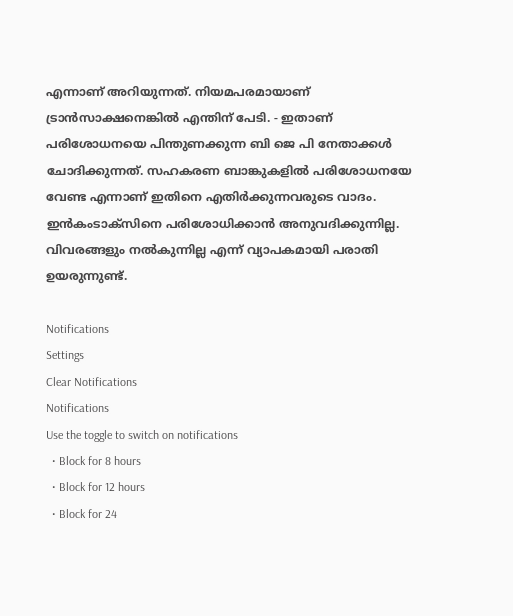എന്നാണ് അറിയുന്നത്. നിയമപരമായാണ് ട്രാന്‍സാക്ഷനെങ്കില്‍ എന്തിന് പേടി. - ഇതാണ് പരിശോധനയെ പിന്തുണക്കുന്ന ബി ജെ പി നേതാക്കള്‍ ചോദിക്കുന്നത്. സഹകരണ ബാങ്കുകളില്‍ പരിശോധനയേ വേണ്ട എന്നാണ് ഇതിനെ എതിര്‍ക്കുന്നവരുടെ വാദം. ഇന്‍കംടാക്സിനെ പരിശോധിക്കാന്‍ അനുവദിക്കുന്നില്ല. വിവരങ്ങളും നല്‍കുന്നില്ല എന്ന് വ്യാപകമായി പരാതി ഉയരുന്നുണ്ട്.

Notifications
Settings
Clear Notifications
Notifications
Use the toggle to switch on notifications
  • Block for 8 hours
  • Block for 12 hours
  • Block for 24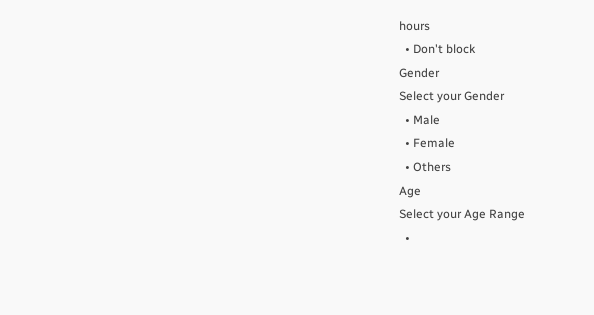hours
  • Don't block
Gender
Select your Gender
  • Male
  • Female
  • Others
Age
Select your Age Range
  •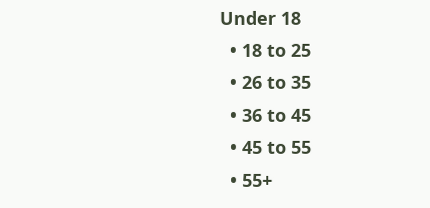Under 18
  • 18 to 25
  • 26 to 35
  • 36 to 45
  • 45 to 55
  • 55+